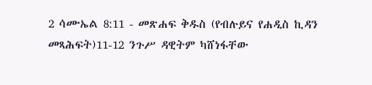2 ሳሙኤል 8:11 - መጽሐፍ ቅዱስ (የብሉይና የሐዲስ ኪዳን መጻሕፍት)11-12 ንጉሥ ዳዊትም ካሸነፋቸው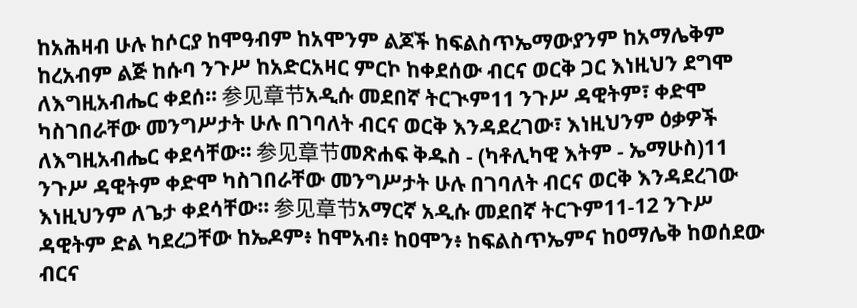ከአሕዛብ ሁሉ ከሶርያ ከሞዓብም ከአሞንም ልጆች ከፍልስጥኤማውያንም ከአማሌቅም ከረአብም ልጅ ከሱባ ንጉሥ ከአድርአዛር ምርኮ ከቀደሰው ብርና ወርቅ ጋር እነዚህን ደግሞ ለእግዚአብሔር ቀደሰ። 参见章节አዲሱ መደበኛ ትርጒም11 ንጉሥ ዳዊትም፣ ቀድሞ ካስገበራቸው መንግሥታት ሁሉ በገባለት ብርና ወርቅ እንዳደረገው፣ እነዚህንም ዕቃዎች ለእግዚአብሔር ቀደሳቸው። 参见章节መጽሐፍ ቅዱስ - (ካቶሊካዊ እትም - ኤማሁስ)11 ንጉሥ ዳዊትም ቀድሞ ካስገበራቸው መንግሥታት ሁሉ በገባለት ብርና ወርቅ እንዳደረገው እነዚህንም ለጌታ ቀደሳቸው። 参见章节አማርኛ አዲሱ መደበኛ ትርጉም11-12 ንጉሥ ዳዊትም ድል ካደረጋቸው ከኤዶም፥ ከሞአብ፥ ከዐሞን፥ ከፍልስጥኤምና ከዐማሌቅ ከወሰደው ብርና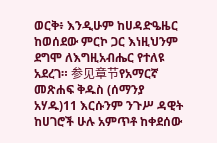ወርቅ፥ እንዲሁም ከሀዳድዔዜር ከወሰደው ምርኮ ጋር እነዚህንም ደግሞ ለእግዚአብሔር የተለዩ አደረገ። 参见章节የአማርኛ መጽሐፍ ቅዱስ (ሰማንያ አሃዱ)11 እርሱንም ንጉሥ ዳዊት ከሀገሮች ሁሉ አምጥቶ ከቀደሰው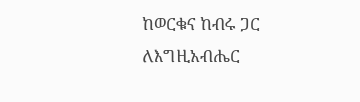ከወርቁና ከብሩ ጋር ለእግዚአብሔር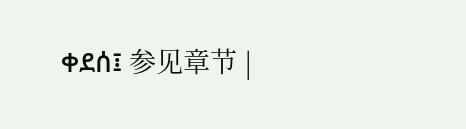ቀደሰ፤ 参见章节 |